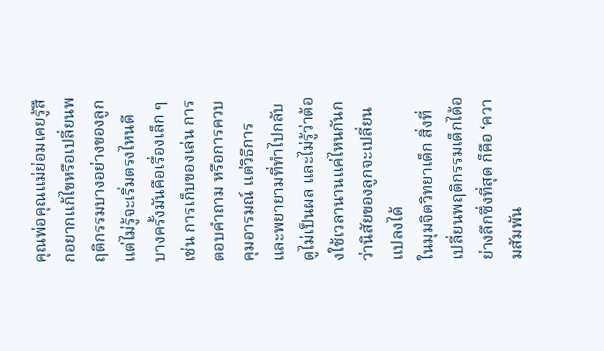คุณพ่อคุณแม่ย่อมเคยรู้สึกอยากแก้ไขหรือเปลี่ยนพฤติกรรมบางอย่างของลูก แต่ไม่รู้จะเริ่มตรงไหนดี บางครั้งมันคือเรื่องเล็ก ๆ เช่น การเก็บของเล่น การตอบคำถาม หรือการควบคุมอารมณ์ แต่วิธีการและพยายามที่ทำไปกลับดูไม่เป็นผล และไม่รู้ว่าต้องใช้เวลานานแค่ไหนกันกว่านิสัยของลูกจะเปลี่ยนแปลงได้
ในมุมจิตวิทยาเด็ก สิ่งที่เปลี่ยนพฤติกรรมเด็กได้อย่างลึกซึ่งที่สุด ก็คือ ‘ความสัมพัน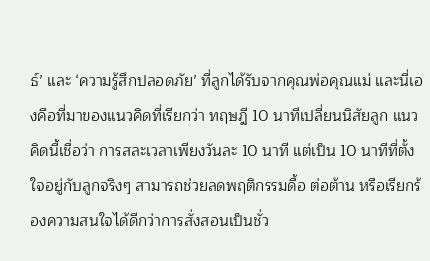ธ์’ และ ‘ความรู้สึกปลอดภัย’ ที่ลูกได้รับจากคุณพ่อคุณแม่ และนี่เองคือที่มาของแนวคิดที่เรียกว่า ทฤษฎี 10 นาทีเปลี่ยนนิสัยลูก แนวคิดนี้เชื่อว่า การสละเวลาเพียงวันละ 10 นาที แต่เป็น 10 นาทีที่ตั้งใจอยู่กับลูกจริงๆ สามารถช่วยลดพฤติกรรมดื้อ ต่อต้าน หรือเรียกร้องความสนใจได้ดีกว่าการสั่งสอนเป็นชั่ว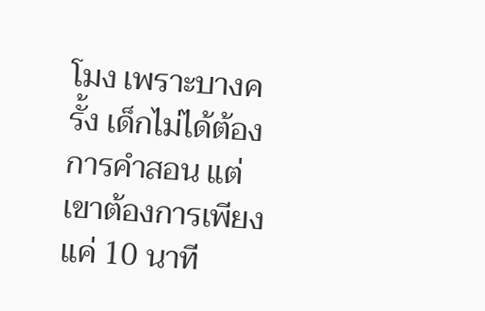โมง เพราะบางครั้ง เด็กไม่ได้ต้องการคำสอน แต่เขาต้องการเพียงแค่ 10 นาที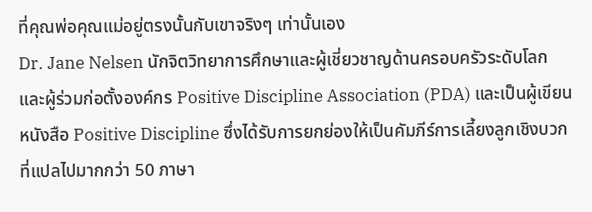ที่คุณพ่อคุณแม่อยู่ตรงนั้นกับเขาจริงๆ เท่านั้นเอง
Dr. Jane Nelsen นักจิตวิทยาการศึกษาและผู้เชี่ยวชาญด้านครอบครัวระดับโลก และผู้ร่วมก่อตั้งองค์กร Positive Discipline Association (PDA) และเป็นผู้เขียนหนังสือ Positive Discipline ซึ่งได้รับการยกย่องให้เป็นคัมภีร์การเลี้ยงลูกเชิงบวกที่แปลไปมากกว่า 50 ภาษา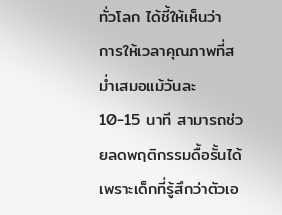ทั่วโลก ได้ชี้ให้เห็นว่า การให้เวลาคุณภาพที่สม่ำเสมอแม้วันละ 10-15 นาที สามารถช่วยลดพฤติกรรมดื้อรั้นได้ เพราะเด็กที่รู้สึกว่าตัวเอ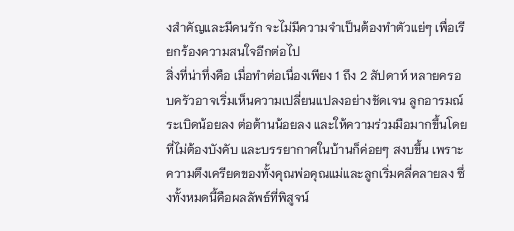งสำคัญและมีคนรัก จะไม่มีความจำเป็นต้องทำตัวแย่ๆ เพื่อเรียกร้องความสนใจอีกต่อไป
สิ่งที่น่าทึ่งคือ เมื่อทำต่อเนื่องเพียง 1 ถึง 2 สัปดาห์ หลายครอบครัวอาจเริ่มเห็นความเปลี่ยนแปลงอย่างชัดเจน ลูกอารมณ์ระเบิดน้อยลง ต่อต้านน้อยลง และให้ความร่วมมือมากขึ้นโดยที่ไม่ต้องบังคับ และบรรยากาศในบ้านก็ค่อยๆ สงบขึ้น เพราะความตึงเครียดของทั้งคุณพ่อคุณแม่และลูกเริ่มคลี่คลายลง ซึ่งทั้งหมดนี้คือผลลัพธ์ที่พิสูจน์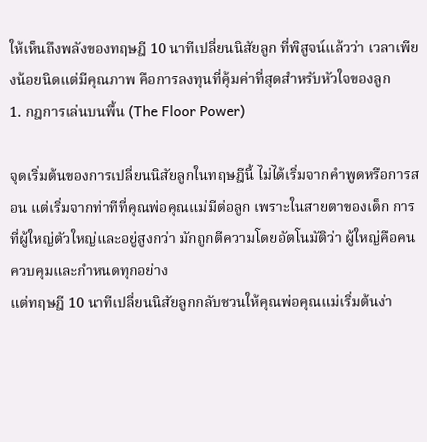ให้เห็นถึงพลังของทฤษฎี 10 นาทีเปลี่ยนนิสัยลูก ที่พิสูจน์แล้วว่า เวลาเพียงน้อยนิดแต่มีคุณภาพ คือการลงทุนที่คุ้มค่าที่สุดสำหรับหัวใจของลูก
1. กฎการเล่นบนพื้น (The Floor Power)

จุดเริ่มต้นของการเปลี่ยนนิสัยลูกในทฤษฎีนี้ ไม่ได้เริ่มจากคำพูดหรือการสอน แต่เริ่มจากท่าทีที่คุณพ่อคุณแม่มีต่อลูก เพราะในสายตาของเด็ก การที่ผู้ใหญ่ตัวใหญ่และอยู่สูงกว่า มักถูกตีความโดยอัตโนมัติว่า ผู้ใหญ่คือคนควบคุมและกำหนดทุกอย่าง
แต่ทฤษฎี 10 นาทีเปลี่ยนนิสัยลูกกลับชวนให้คุณพ่อคุณแม่เริ่มต้นง่า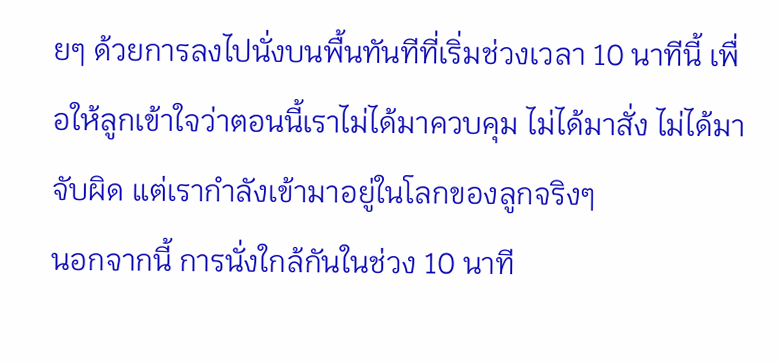ยๆ ด้วยการลงไปนั่งบนพื้นทันทีที่เริ่มช่วงเวลา 10 นาทีนี้ เพื่อให้ลูกเข้าใจว่าตอนนี้เราไม่ได้มาควบคุม ไม่ได้มาสั่ง ไม่ได้มาจับผิด แต่เรากำลังเข้ามาอยู่ในโลกของลูกจริงๆ
นอกจากนี้ การนั่งใกล้กันในช่วง 10 นาที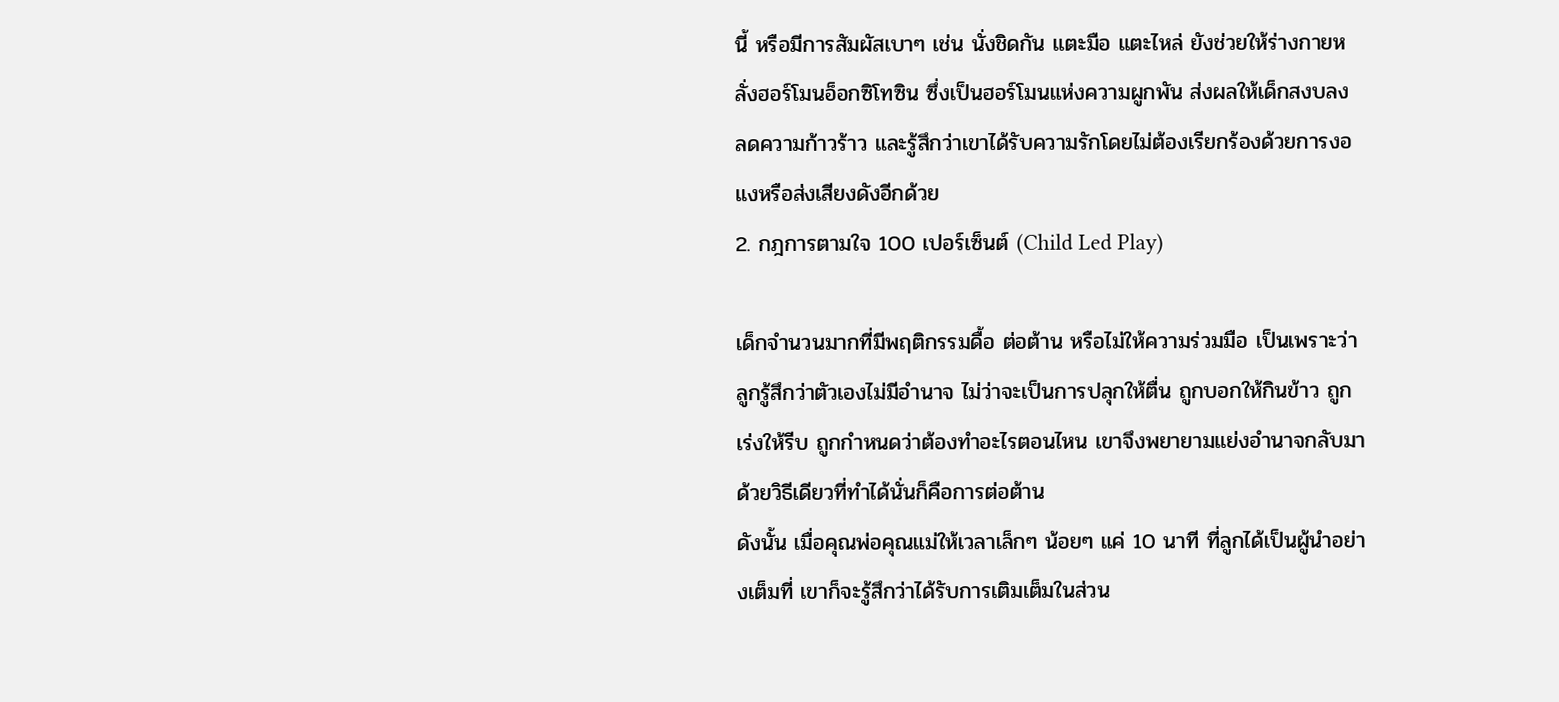นี้ หรือมีการสัมผัสเบาๆ เช่น นั่งชิดกัน แตะมือ แตะไหล่ ยังช่วยให้ร่างกายหลั่งฮอร์โมนอ็อกซิโทซิน ซึ่งเป็นฮอร์โมนแห่งความผูกพัน ส่งผลให้เด็กสงบลง ลดความก้าวร้าว และรู้สึกว่าเขาได้รับความรักโดยไม่ต้องเรียกร้องด้วยการงอแงหรือส่งเสียงดังอีกด้วย
2. กฎการตามใจ 100 เปอร์เซ็นต์ (Child Led Play)

เด็กจำนวนมากที่มีพฤติกรรมดื้อ ต่อต้าน หรือไม่ให้ความร่วมมือ เป็นเพราะว่าลูกรู้สึกว่าตัวเองไม่มีอำนาจ ไม่ว่าจะเป็นการปลุกให้ตื่น ถูกบอกให้กินข้าว ถูกเร่งให้รีบ ถูกกำหนดว่าต้องทำอะไรตอนไหน เขาจึงพยายามแย่งอำนาจกลับมาด้วยวิธีเดียวที่ทำได้นั่นก็คือการต่อต้าน
ดังนั้น เมื่อคุณพ่อคุณแม่ให้เวลาเล็กๆ น้อยๆ แค่ 10 นาที ที่ลูกได้เป็นผู้นำอย่างเต็มที่ เขาก็จะรู้สึกว่าได้รับการเติมเต็มในส่วน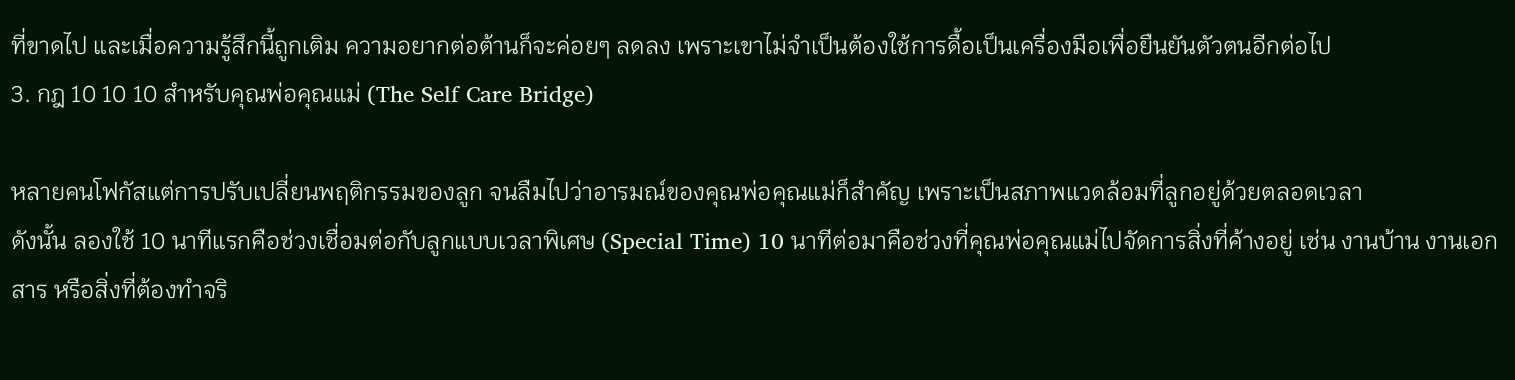ที่ขาดไป และเมื่อความรู้สึกนี้ถูกเติม ความอยากต่อต้านก็จะค่อยๆ ลดลง เพราะเขาไม่จำเป็นต้องใช้การดื้อเป็นเครื่องมือเพื่อยืนยันตัวตนอีกต่อไป
3. กฎ 10 10 10 สำหรับคุณพ่อคุณแม่ (The Self Care Bridge)

หลายคนโฟกัสแต่การปรับเปลี่ยนพฤติกรรมของลูก จนลืมไปว่าอารมณ์ของคุณพ่อคุณแม่ก็สำคัญ เพราะเป็นสภาพแวดล้อมที่ลูกอยู่ด้วยตลอดเวลา
ดังนั้น ลองใช้ 10 นาทีแรกคือช่วงเชื่อมต่อกับลูกแบบเวลาพิเศษ (Special Time) 10 นาทีต่อมาคือช่วงที่คุณพ่อคุณแม่ไปจัดการสิ่งที่ค้างอยู่ เช่น งานบ้าน งานเอกสาร หรือสิ่งที่ต้องทำจริ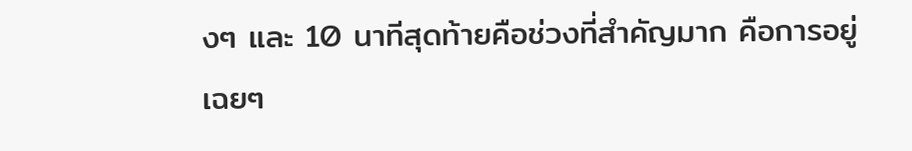งๆ และ 10 นาทีสุดท้ายคือช่วงที่สำคัญมาก คือการอยู่เฉยๆ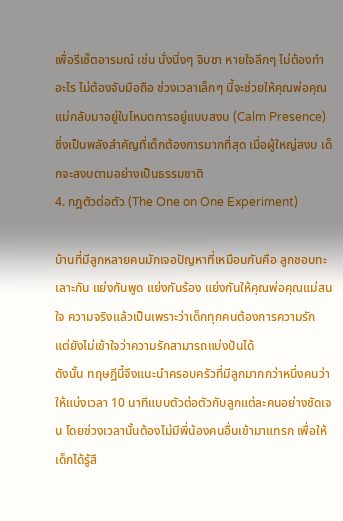เพื่อรีเซ็ตอารมณ์ เช่น นั่งนิ่งๆ จิบชา หายใจลึกๆ ไม่ต้องทำอะไร ไม่ต้องจับมือถือ ช่วงเวลาเล็กๆ นี้จะช่วยให้คุณพ่อคุณแม่กลับมาอยู่ในโหมดการอยู่แบบสงบ (Calm Presence) ซึ่งเป็นพลังสำคัญที่เด็กต้องการมากที่สุด เมื่อผู้ใหญ่สงบ เด็กจะสงบตามอย่างเป็นธรรมชาติ
4. กฎตัวต่อตัว (The One on One Experiment)

บ้านที่มีลูกหลายคนมักเจอปัญหาที่เหมือนกันคือ ลูกชอบทะเลาะกัน แย่งกันพูด แย่งกันร้อง แย่งกันให้คุณพ่อคุณแม่สนใจ ความจริงแล้วเป็นเพราะว่าเด็กทุกคนต้องการความรัก แต่ยังไม่เข้าใจว่าความรักสามารถแบ่งปันได้
ดังนั้น ทฤษฎีนี้จึงแนะนำครอบครัวที่มีลูกมากกว่าหนึ่งคนว่า ให้แบ่งเวลา 10 นาทีแบบตัวต่อตัวกับลูกแต่ละคนอย่างชัดเจน โดยช่วงเวลานั้นต้องไม่มีพี่น้องคนอื่นเข้ามาแทรก เพื่อให้เด็กได้รู้สึ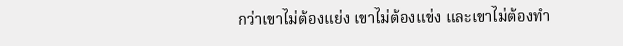กว่าเขาไม่ต้องแย่ง เขาไม่ต้องแข่ง และเขาไม่ต้องทำ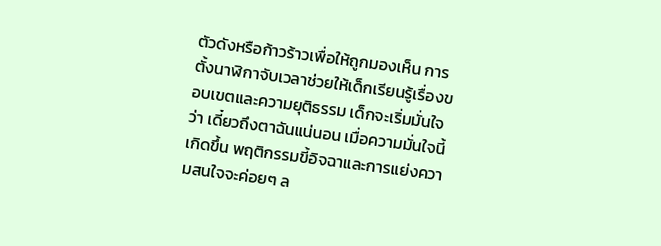ตัวดังหรือก้าวร้าวเพื่อให้ถูกมองเห็น การตั้งนาฬิกาจับเวลาช่วยให้เด็กเรียนรู้เรื่องขอบเขตและความยุติธรรม เด็กจะเริ่มมั่นใจว่า เดี๋ยวถึงตาฉันแน่นอน เมื่อความมั่นใจนี้เกิดขึ้น พฤติกรรมขี้อิจฉาและการแย่งความสนใจจะค่อยๆ ล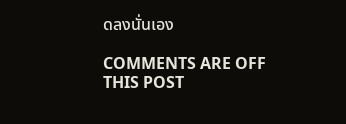ดลงนั่นเอง

COMMENTS ARE OFF THIS POST